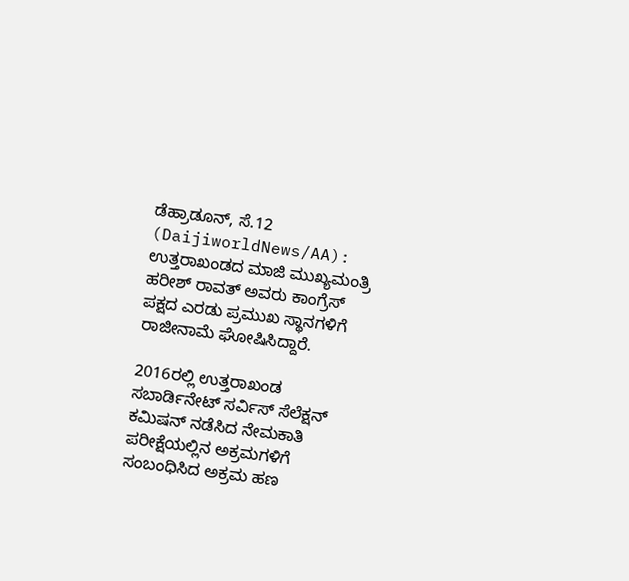ಡೆಹ್ರಾಡೂನ್, ಸೆ.12 (DaijiworldNews/AA): ಉತ್ತರಾಖಂಡದ ಮಾಜಿ ಮುಖ್ಯಮಂತ್ರಿ ಹರೀಶ್ ರಾವತ್ ಅವರು ಕಾಂಗ್ರೆಸ್ ಪಕ್ಷದ ಎರಡು ಪ್ರಮುಖ ಸ್ಥಾನಗಳಿಗೆ ರಾಜೀನಾಮೆ ಘೋಷಿಸಿದ್ದಾರೆ.

2016ರಲ್ಲಿ ಉತ್ತರಾಖಂಡ ಸಬಾರ್ಡಿನೇಟ್ ಸರ್ವಿಸ್ ಸೆಲೆಕ್ಷನ್ ಕಮಿಷನ್ ನಡೆಸಿದ ನೇಮಕಾತಿ ಪರೀಕ್ಷೆಯಲ್ಲಿನ ಅಕ್ರಮಗಳಿಗೆ ಸಂಬಂಧಿಸಿದ ಅಕ್ರಮ ಹಣ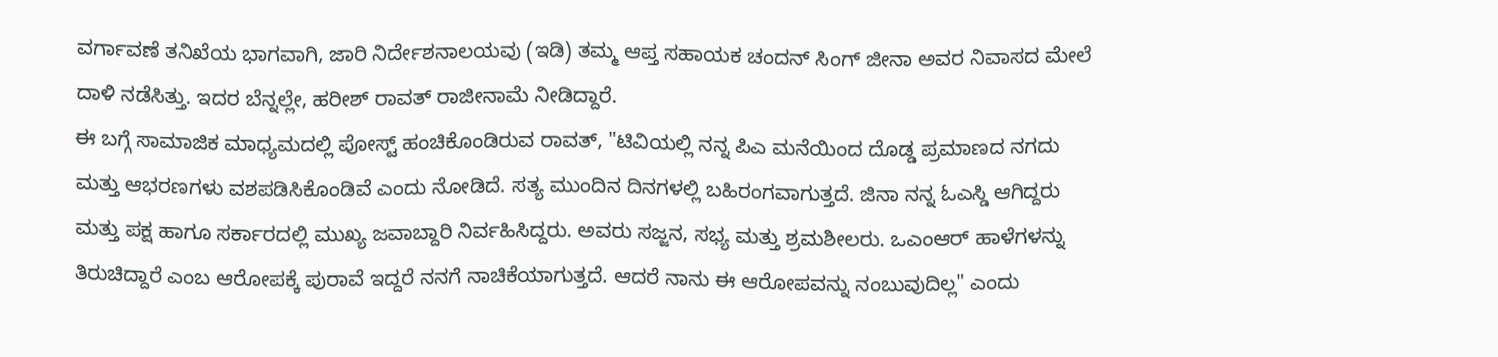ವರ್ಗಾವಣೆ ತನಿಖೆಯ ಭಾಗವಾಗಿ, ಜಾರಿ ನಿರ್ದೇಶನಾಲಯವು (ಇಡಿ) ತಮ್ಮ ಆಪ್ತ ಸಹಾಯಕ ಚಂದನ್ ಸಿಂಗ್ ಜೀನಾ ಅವರ ನಿವಾಸದ ಮೇಲೆ ದಾಳಿ ನಡೆಸಿತ್ತು. ಇದರ ಬೆನ್ನಲ್ಲೇ, ಹರೀಶ್ ರಾವತ್ ರಾಜೀನಾಮೆ ನೀಡಿದ್ದಾರೆ.
ಈ ಬಗ್ಗೆ ಸಾಮಾಜಿಕ ಮಾಧ್ಯಮದಲ್ಲಿ ಪೋಸ್ಟ್ ಹಂಚಿಕೊಂಡಿರುವ ರಾವತ್, "ಟಿವಿಯಲ್ಲಿ ನನ್ನ ಪಿಎ ಮನೆಯಿಂದ ದೊಡ್ಡ ಪ್ರಮಾಣದ ನಗದು ಮತ್ತು ಆಭರಣಗಳು ವಶಪಡಿಸಿಕೊಂಡಿವೆ ಎಂದು ನೋಡಿದೆ. ಸತ್ಯ ಮುಂದಿನ ದಿನಗಳಲ್ಲಿ ಬಹಿರಂಗವಾಗುತ್ತದೆ. ಜಿನಾ ನನ್ನ ಓಎಸ್ಡಿ ಆಗಿದ್ದರು ಮತ್ತು ಪಕ್ಷ ಹಾಗೂ ಸರ್ಕಾರದಲ್ಲಿ ಮುಖ್ಯ ಜವಾಬ್ದಾರಿ ನಿರ್ವಹಿಸಿದ್ದರು. ಅವರು ಸಜ್ಜನ, ಸಭ್ಯ ಮತ್ತು ಶ್ರಮಶೀಲರು. ಒಎಂಆರ್ ಹಾಳೆಗಳನ್ನು ತಿರುಚಿದ್ದಾರೆ ಎಂಬ ಆರೋಪಕ್ಕೆ ಪುರಾವೆ ಇದ್ದರೆ ನನಗೆ ನಾಚಿಕೆಯಾಗುತ್ತದೆ. ಆದರೆ ನಾನು ಈ ಆರೋಪವನ್ನು ನಂಬುವುದಿಲ್ಲ" ಎಂದು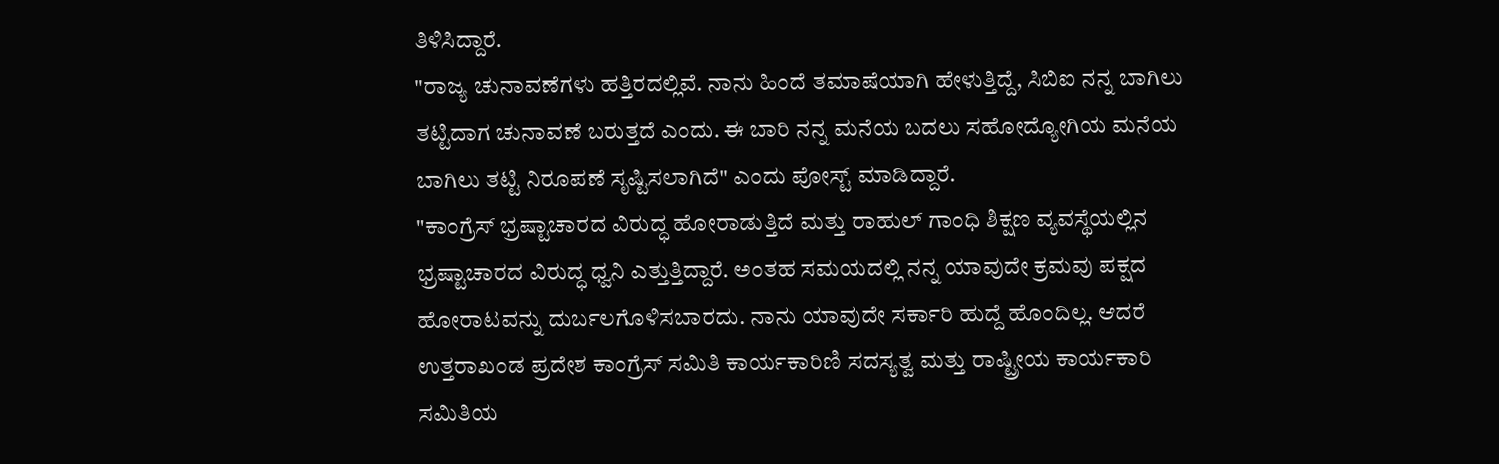ತಿಳಿಸಿದ್ದಾರೆ.
"ರಾಜ್ಯ ಚುನಾವಣೆಗಳು ಹತ್ತಿರದಲ್ಲಿವೆ. ನಾನು ಹಿಂದೆ ತಮಾಷೆಯಾಗಿ ಹೇಳುತ್ತಿದ್ದೆ, ಸಿಬಿಐ ನನ್ನ ಬಾಗಿಲು ತಟ್ಟಿದಾಗ ಚುನಾವಣೆ ಬರುತ್ತದೆ ಎಂದು. ಈ ಬಾರಿ ನನ್ನ ಮನೆಯ ಬದಲು ಸಹೋದ್ಯೋಗಿಯ ಮನೆಯ ಬಾಗಿಲು ತಟ್ಟಿ ನಿರೂಪಣೆ ಸೃಷ್ಟಿಸಲಾಗಿದೆ" ಎಂದು ಪೋಸ್ಟ್ ಮಾಡಿದ್ದಾರೆ.
"ಕಾಂಗ್ರೆಸ್ ಭ್ರಷ್ಟಾಚಾರದ ವಿರುದ್ಧ ಹೋರಾಡುತ್ತಿದೆ ಮತ್ತು ರಾಹುಲ್ ಗಾಂಧಿ ಶಿಕ್ಷಣ ವ್ಯವಸ್ಥೆಯಲ್ಲಿನ ಭ್ರಷ್ಟಾಚಾರದ ವಿರುದ್ಧ ಧ್ವನಿ ಎತ್ತುತ್ತಿದ್ದಾರೆ. ಅಂತಹ ಸಮಯದಲ್ಲಿ ನನ್ನ ಯಾವುದೇ ಕ್ರಮವು ಪಕ್ಷದ ಹೋರಾಟವನ್ನು ದುರ್ಬಲಗೊಳಿಸಬಾರದು. ನಾನು ಯಾವುದೇ ಸರ್ಕಾರಿ ಹುದ್ದೆ ಹೊಂದಿಲ್ಲ. ಆದರೆ ಉತ್ತರಾಖಂಡ ಪ್ರದೇಶ ಕಾಂಗ್ರೆಸ್ ಸಮಿತಿ ಕಾರ್ಯಕಾರಿಣಿ ಸದಸ್ಯತ್ವ ಮತ್ತು ರಾಷ್ಟ್ರೀಯ ಕಾರ್ಯಕಾರಿ ಸಮಿತಿಯ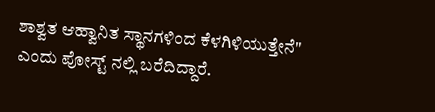ಶಾಶ್ವತ ಆಹ್ವಾನಿತ ಸ್ಥಾನಗಳಿಂದ ಕೆಳಗಿಳಿಯುತ್ತೇನೆ" ಎಂದು ಪೋಸ್ಟ್ ನಲ್ಲಿ ಬರೆದಿದ್ದಾರೆ.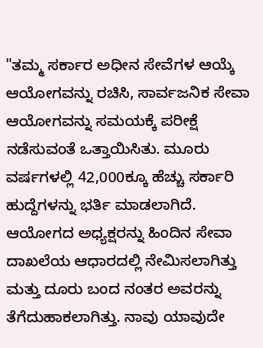"ತಮ್ಮ ಸರ್ಕಾರ ಅಧೀನ ಸೇವೆಗಳ ಆಯ್ಕೆ ಆಯೋಗವನ್ನು ರಚಿಸಿ, ಸಾರ್ವಜನಿಕ ಸೇವಾ ಆಯೋಗವನ್ನು ಸಮಯಕ್ಕೆ ಪರೀಕ್ಷೆ ನಡೆಸುವಂತೆ ಒತ್ತಾಯಿಸಿತು. ಮೂರು ವರ್ಷಗಳಲ್ಲಿ 42,000ಕ್ಕೂ ಹೆಚ್ಚು ಸರ್ಕಾರಿ ಹುದ್ದೆಗಳನ್ನು ಭರ್ತಿ ಮಾಡಲಾಗಿದೆ. ಆಯೋಗದ ಅಧ್ಯಕ್ಷರನ್ನು ಹಿಂದಿನ ಸೇವಾ ದಾಖಲೆಯ ಆಧಾರದಲ್ಲಿ ನೇಮಿಸಲಾಗಿತ್ತು ಮತ್ತು ದೂರು ಬಂದ ನಂತರ ಅವರನ್ನು ತೆಗೆದುಹಾಕಲಾಗಿತ್ತು. ನಾವು ಯಾವುದೇ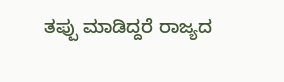ತಪ್ಪು ಮಾಡಿದ್ದರೆ ರಾಜ್ಯದ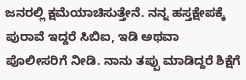ಜನರಲ್ಲಿ ಕ್ಷಮೆಯಾಚಿಸುತ್ತೇನೆ. ನನ್ನ ಹಸ್ತಕ್ಷೇಪಕ್ಕೆ ಪುರಾವೆ ಇದ್ದರೆ ಸಿಬಿಐ, ಇಡಿ ಅಥವಾ ಪೊಲೀಸರಿಗೆ ನೀಡಿ. ನಾನು ತಪ್ಪು ಮಾಡಿದ್ದರೆ ಶಿಕ್ಷೆಗೆ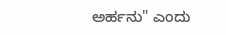ಅರ್ಹನು" ಎಂದು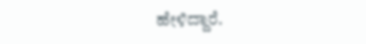ಹೇಳಿದ್ದಾರೆ.